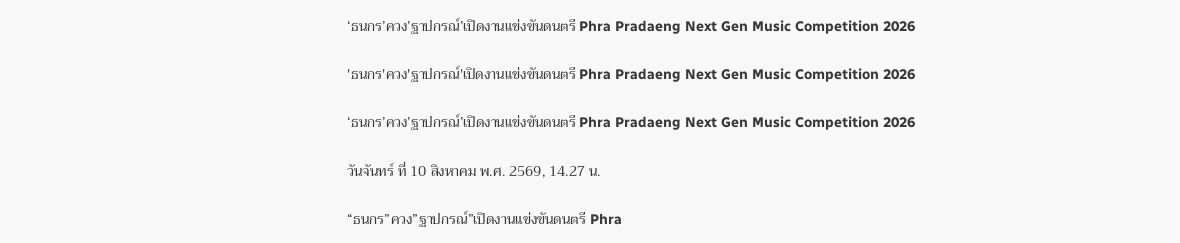‘ธนกร’ควง’ฐาปกรณ์’เปิดงานแข่งขันดนตรี Phra Pradaeng Next Gen Music Competition 2026

'ธนกร'ควง'ฐาปกรณ์'เปิดงานแข่งขันดนตรี Phra Pradaeng Next Gen Music Competition 2026

‘ธนกร’ควง’ฐาปกรณ์’เปิดงานแข่งขันดนตรี Phra Pradaeng Next Gen Music Competition 2026

วันจันทร์ ที่ 10 สิงหาคม พ.ศ. 2569, 14.27 น.

“ธนกร”ควง”ฐาปกรณ์”เปิดงานแข่งขันดนตรี Phra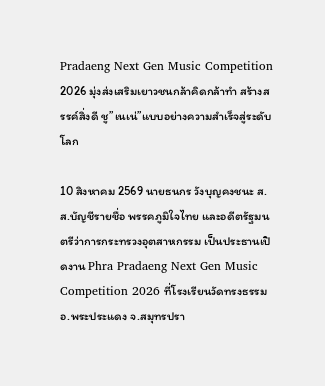Pradaeng Next Gen Music Competition 2026 มุ่งส่งเสริมเยาวชนกล้าคิดกล้าทำ สร้างสรรค์สิ่งดี ชู”เนเน่”แบบอย่างความสำเร็จสู่ระดับโลก

10 สิงหาคม 2569 นายธนกร วังบุญคงชนะ ส.ส.บัญชีรายชื่อ พรรคภูมิใจไทย และอดีตรัฐมนตรีว่าการกระทรวงอุตสาหกรรม เป็นประธานเปิดงาน Phra Pradaeng Next Gen Music Competition 2026 ที่โรงเรียนวัดทรงธรรม อ.พระประแดง จ.สมุทรปรา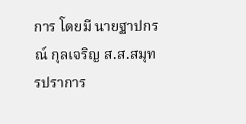การ โดยมี นายฐาปกรณ์ กุลเจริญ ส.ส.สมุทรปราการ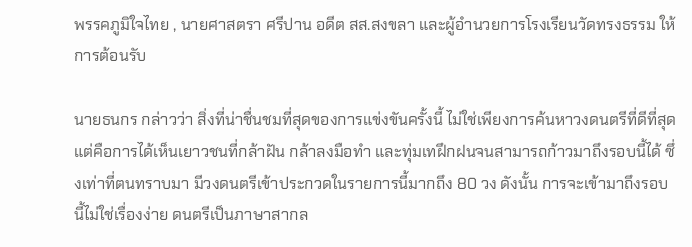พรรคภูมิใจไทย , นายศาสตรา ศรีปาน อดีต สส.สงขลา และผู้อำนวยการโรงเรียนวัดทรงธรรม ให้การต้อนรับ

นายธนกร กล่าวว่า สิ่งที่น่าชื่นชมที่สุดของการแข่งขันครั้งนี้ ไม่ใช่เพียงการค้นหาวงดนตรีที่ดีที่สุด แต่คือการได้เห็นเยาวชนที่กล้าฝัน กล้าลงมือทำ และทุ่มเทฝึกฝนจนสามารถก้าวมาถึงรอบนี้ได้ ซึ่งเท่าที่ตนทราบมา มีวงดนตรีเข้าประกวดในรายการนี้มากถึง 80 วง ดังนั้น การจะเข้ามาถึงรอบนี้ไม่ใช่เรื่องง่าย ดนตรีเป็นภาษาสากล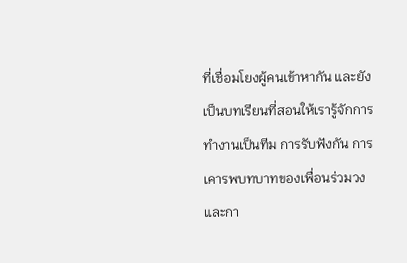ที่เชื่อมโยงผู้คนเข้าหากัน และยังเป็นบทเรียนที่สอนให้เรารู้จักการทำงานเป็นทีม การรับฟังกัน การเคารพบทบาทของเพื่อนร่วมวง และกา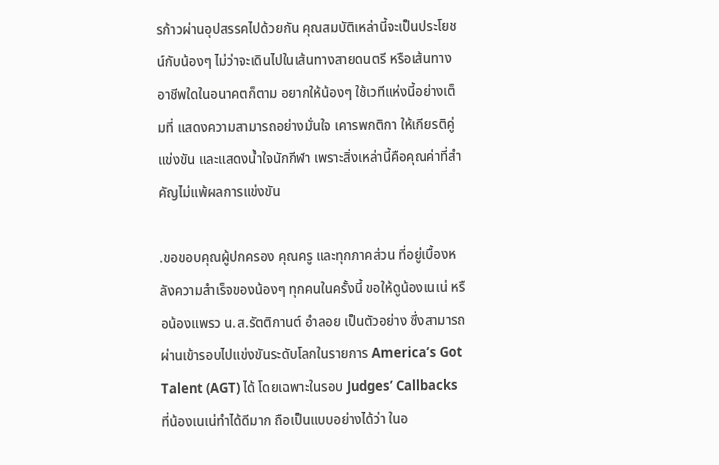รก้าวผ่านอุปสรรคไปด้วยกัน คุณสมบัติเหล่านี้จะเป็นประโยชน์กับน้องๆ ไม่ว่าจะเดินไปในเส้นทางสายดนตรี หรือเส้นทางอาชีพใดในอนาคตก็ตาม อยากให้น้องๆ ใช้เวทีแห่งนี้อย่างเต็มที่ แสดงความสามารถอย่างมั่นใจ เคารพกติกา ให้เกียรติคู่แข่งขัน และแสดงน้ำใจนักกีฬา เพราะสิ่งเหล่านี้คือคุณค่าที่สำคัญไม่แพ้ผลการแข่งขัน

.ขอขอบคุณผู้ปกครอง คุณครู และทุกภาคส่วน ที่อยู่เบื้องหลังความสำเร็จของน้องๆ ทุกคนในครั้งนี้ ขอให้ดูน้องเนเน่ หรือน้องแพรว น.ส.รัตติกานต์ อำลอย เป็นตัวอย่าง ซึ่งสามารถผ่านเข้ารอบไปแข่งขันระดับโลกในรายการ America’s Got Talent (AGT) ได้ โดยเฉพาะในรอบ Judges’ Callbacks ที่น้องเนเน่ทำได้ดีมาก ถือเป็นแบบอย่างได้ว่า ในอ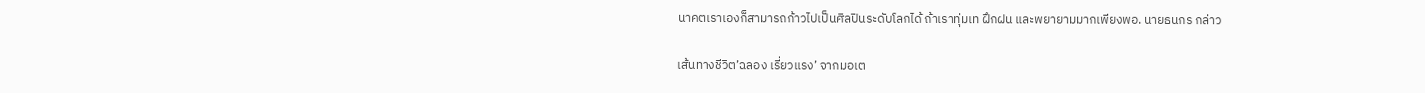นาคตเราเองก็สามารถก้าวไปเป็นศิลปินระดับโลกได้ ถ้าเราทุ่มเท ฝึกฝน และพยายามมากเพียงพอ. นายธนกร กล่าว

เส้นทางชีวิต’ฉลอง เรี่ยวแรง’ จากมอเต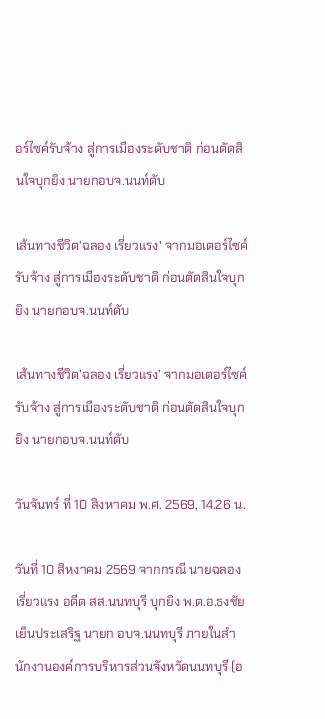อร์ไซค์รับจ้าง สู่การเมืองระดับชาติ ก่อนตัดสินใจบุกยิง นายกอบจ.นนท์ดับ

เส้นทางชีวิต'ฉลอง เรี่ยวแรง' จากมอเตอร์ไซค์รับจ้าง สู่การเมืองระดับชาติ ก่อนตัดสินใจบุกยิง นายกอบจ.นนท์ดับ

เส้นทางชีวิต’ฉลอง เรี่ยวแรง’ จากมอเตอร์ไซค์รับจ้าง สู่การเมืองระดับชาติ ก่อนตัดสินใจบุกยิง นายกอบจ.นนท์ดับ

วันจันทร์ ที่ 10 สิงหาคม พ.ศ. 2569, 14.26 น.

วันที่ 10 สิหงาคม 2569 จากกรณี นายฉลอง เรี่ยวแรง อดีต สส.นนทบุรี บุกยิง พ.ต.อ.ธงชัย เย็นประเสริฐ นายก อบจ.นนทบุรี ภายในสำนักงานองค์การบริหารส่วนจังหวัดนนทบุรี (อ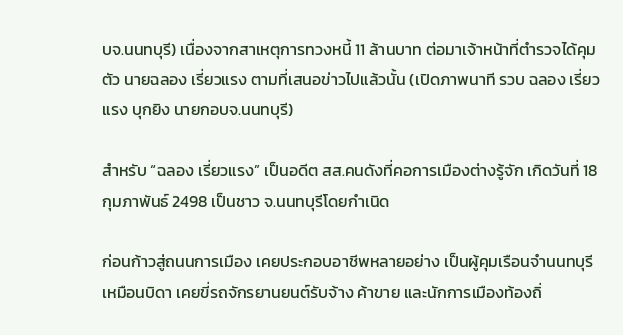บจ.นนทบุรี) เนื่องจากสาเหตุการทวงหนี้ 11 ล้านบาท ต่อมาเจ้าหน้าที่ตำรวจได้คุมตัว นายฉลอง เรี่ยวแรง ตามที่เสนอข่าวไปแล้วนั้น (เปิดภาพนาที รวบ ฉลอง เรี่ยวแรง บุกยิง นายกอบจ.นนทบุรี)

สำหรับ “ฉลอง เรี่ยวแรง” เป็นอดีต สส.คนดังที่คอการเมืองต่างรู้จัก เกิดวันที่ 18 กุมภาพันธ์ 2498 เป็นชาว จ.นนทบุรีโดยกำเนิด

ก่อนก้าวสู่ถนนการเมือง เคยประกอบอาชีพหลายอย่าง เป็นผู้คุมเรือนจำนนทบุรีเหมือนบิดา เคยขี่รถจักรยานยนต์รับจ้าง ค้าขาย และนักการเมืองท้องถิ่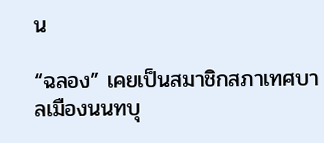น

“ฉลอง” เคยเป็นสมาชิกสภาเทศบาลเมืองนนทบุ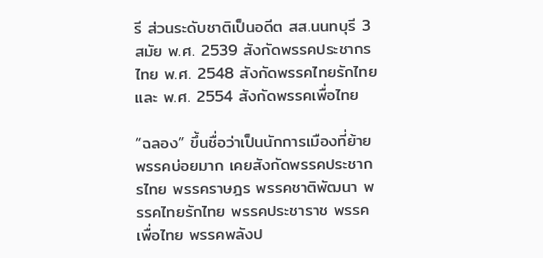รี ส่วนระดับชาติเป็นอดีต สส.นนทบุรี 3 สมัย พ.ศ. 2539 สังกัดพรรคประชากรไทย พ.ศ. 2548 สังกัดพรรคไทยรักไทย และ พ.ศ. 2554 สังกัดพรรคเพื่อไทย

“ฉลอง” ขึ้นชื่อว่าเป็นนักการเมืองที่ย้ายพรรคบ่อยมาก เคยสังกัดพรรคประชากรไทย พรรคราษฎร พรรคชาติพัฒนา พรรคไทยรักไทย พรรคประชาราช พรรคเพื่อไทย พรรคพลังป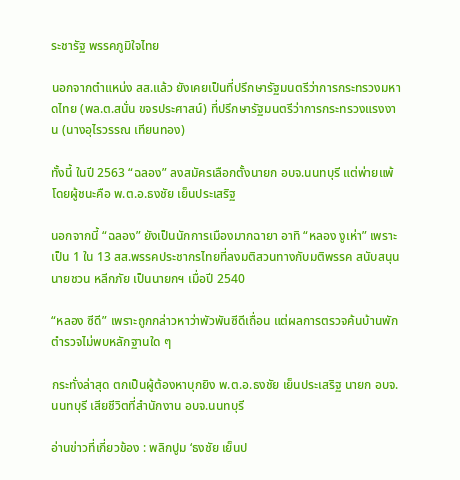ระชารัฐ พรรคภูมิใจไทย

นอกจากตำแหน่ง สส.แล้ว ยังเคยเป็นที่ปรึกษารัฐมนตรีว่าการกระทรวงมหาดไทย (พล.ต.สนั่น ขจรประศาสน์) ที่ปรึกษารัฐมนตรีว่าการกระทรวงแรงงาน (นางอุไรวรรณ เทียนทอง)

ทั้งนี้ ในปี 2563 “ฉลอง” ลงสมัครเลือกตั้งนายก อบจ.นนทบุรี แต่พ่ายแพ้ โดยผู้ชนะคือ พ.ต.อ.ธงชัย เย็นประเสริฐ

นอกจากนี้ “ฉลอง” ยังเป็นนักการเมืองมากฉายา อาทิ “หลอง งูเห่า” เพราะเป็น 1 ใน 13 สส.พรรคประชากรไทยที่ลงมติสวนทางกับมติพรรค สนับสนุนนายชวน หลีกภัย เป็นนายกฯ เมื่อปี 2540

“หลอง ซีดี” เพราะถูกกล่าวหาว่าพัวพันซีดีเถื่อน แต่ผลการตรวจค้นบ้านพัก ตำรวจไม่พบหลักฐานใด ๆ

กระทั่งล่าสุด ตกเป็นผู้ต้องหาบุกยิง พ.ต.อ.ธงชัย เย็นประเสริฐ นายก อบจ.นนทบุรี เสียชีวิตที่สำนักงาน อบจ.นนทบุรี

อ่านข่าวที่เกี่ยวข้อง : พลิกปูม ‘ธงชัย เย็นป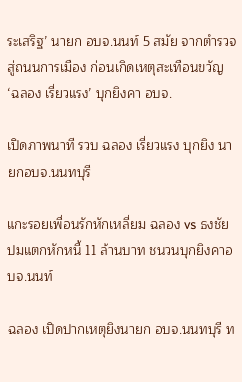ระเสริฐ’ นายก อบจ.นนท์ 5 สมัย จากตำรวจสู่ถนนการเมือง ก่อนเกิดเหตุสะเทือนขวัญ ‘ฉลอง เรี่ยวแรง’ บุกยิงคา อบจ.

เปิดภาพนาที รวบ ฉลอง เรี่ยวแรง บุกยิง นายกอบจ.นนทบุรี

แกะรอยเพื่อนรักหักเหลี่ยม ฉลอง vs ธงชัย ปมแตกหักหนี้ 11 ล้านบาท ชนวนบุกยิงคาอบจ.นนท์

ฉลอง เปิดปากเหตุยิงนายก อบจ.นนทบุรี ท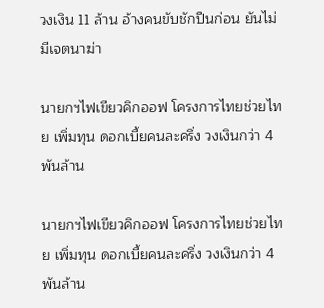วงเงิน 11 ล้าน อ้างคนขับชักปืนก่อน ยันไม่มีเจตนาฆ่า

นายกฯไฟเขียวคิกออฟ โครงการไทยช่วยไทย เพิ่มทุน ดอกเบี้ยคนละครึ่ง วงเงินกว่า 4 พันล้าน

นายกฯไฟเขียวคิกออฟ โครงการไทยช่วยไทย เพิ่มทุน ดอกเบี้ยคนละครึ่ง วงเงินกว่า 4 พันล้าน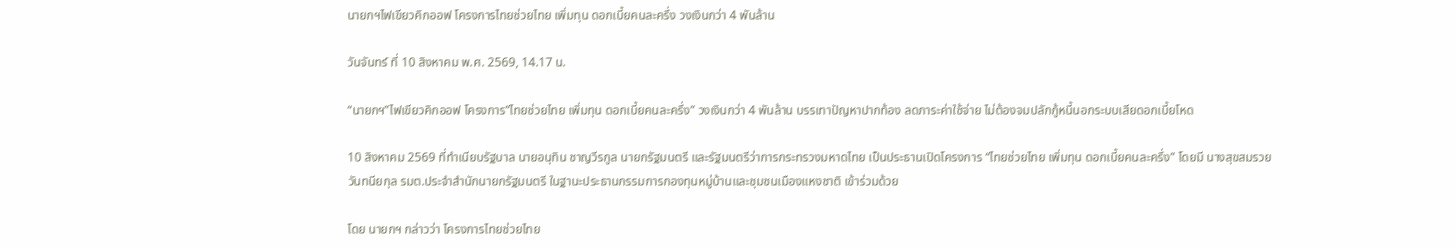นายกฯไฟเขียวคิกออฟ โครงการไทยช่วยไทย เพิ่มทุน ดอกเบี้ยคนละครึ่ง วงเงินกว่า 4 พันล้าน

วันจันทร์ ที่ 10 สิงหาคม พ.ศ. 2569, 14.17 น.

“นายกฯ”ไฟเขียวคิกออฟ โครงการ”ไทยช่วยไทย เพิ่มทุน ดอกเบี้ยคนละครึ่ง” วงเงินกว่า 4 พันล้าน บรรเทาปัญหาปากท้อง ลดภาระค่าใช้จ่าย ไม่ต้องจมปลักกู้หนี้นอกระบบเสียดอกเบี้ยโหด

10 สิงหาคม 2569 ที่ทำเนียบรัฐบาล นายอนุทิน ชาญวีรกูล นายกรัฐมนตรี และรัฐมนตรีว่าการกระทรวงมหาดไทย เป็นประธานเปิดโครงการ “ไทยช่วยไทย เพิ่มทุน ดอกเบี้ยคนละครึ่ง” โดยมี นางสุขสมรวย วันทนียกุล รมต.ประจำสำนักนายกรัฐมนตรี ในฐานะประธานกรรมการกองทุนหมู่บ้านและชุมชนเมืองแหงชาติ เข้าร่วมด้วย

โดย นายกฯ กล่าวว่า โครงการไทยช่วยไทย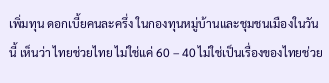เพิ่มทุน ดอกเบี้ยคนละครึ่ง ในกองทุนหมู่บ้านและชุมชนเมืองในวันนี้ เห็นว่า ไทยช่วยไทย ไม่ใช่แค่ 60 – 40 ไม่ใช่เป็นเรื่องของไทยช่วย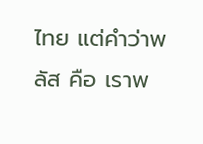ไทย แต่คำว่าพลัส คือ เราพ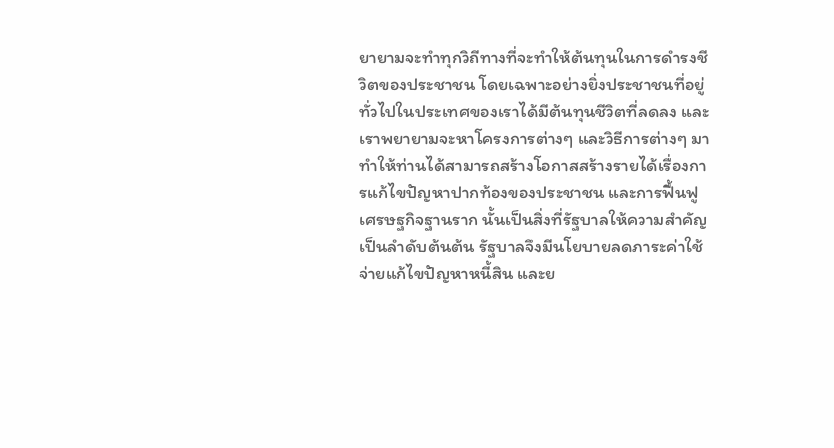ยายามจะทำทุกวิถีทางที่จะทำให้ต้นทุนในการดำรงชีวิตของประชาชน โดยเฉพาะอย่างยิ่งประชาชนที่อยู่ทั่วไปในประเทศของเราได้มีต้นทุนชีวิตที่ลดลง และเราพยายามจะหาโครงการต่างๆ และวิธีการต่างๆ มาทำให้ท่านได้สามารถสร้างโอกาสสร้างรายได้เรื่องการแก้ไขปัญหาปากท้องของประชาชน และการฟื้นฟูเศรษฐกิจฐานราก นั้นเป็นสิ่งที่รัฐบาลให้ความสำคัญเป็นลำดับต้นต้น รัฐบาลจึงมีนโยบายลดภาระค่าใช้จ่ายแก้ไขปัญหาหนี้สิน และย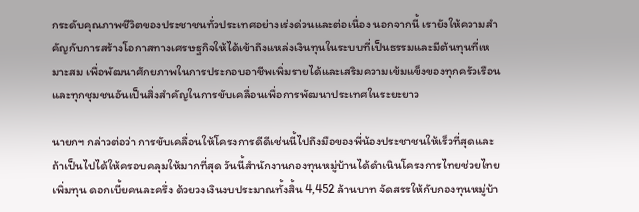กระดับคุณภาพชีวิตของประชาชนทั่วประเทศอย่างเร่งด่วนและต่อเนื่อง นอกจากนี้ เรายังให้ความสำคัญกับการสร้างโอกาสทางเศรษฐกิจให้ได้เข้าถึงแหล่งเงินทุนในระบบที่เป็นธรรมและมีต้นทุนที่เหมาะสม เพื่อพัฒนาศักยภาพในการประกอบอาชีพเพิ่มรายได้และเสริมความเข้มแข็งของทุกครัวเรือน และทุกชุมชนอันเป็นสิ่งสำคัญในการขับเคลื่อนเพื่อการพัฒนาประเทศในระยะยาว

นายกฯ กล่าวต่อว่า การขับเคลื่อนให้โครงการดีดีเช่นนี้ไปถึงมือของพี่น้องประชาชนให้เร็วที่สุดและถ้าเป็นไปได้ให้ครอบคลุมให้มากที่สุด วันนี้สำนักงานกองทุนหมู่บ้านได้ดำเนินโครงการไทยช่วยไทย เพิ่มทุน ดอกเบี้ยคนละครึ่ง ด้วยวงเงินงบประมาณทั้งสิ้น 4,452 ล้านบาท จัดสรรให้กับกองทุนหมู่บ้า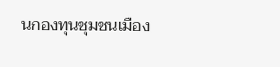นกองทุนชุมชนเมือง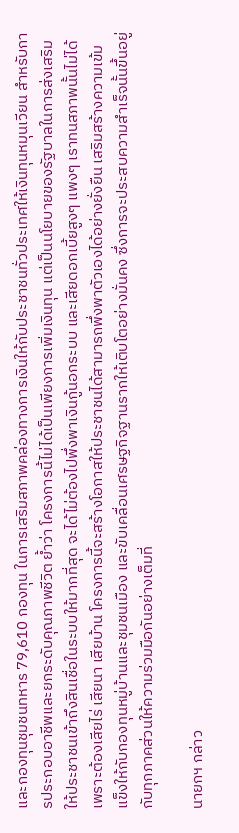และกองทุนชุมชนทหาร 79,610 กองทุน ในการเสริมสภาพคล่องทางการเงินให้กับประชาชนทั่วประเทศให้เงินทุนหมุนเวียน สำหรับการประกอบอาชีพและยกระดับคุณภาพชีวิต ย้ำว่า โครงการนี้ไม่ได้เป็นเพียงการเพิ่มเงินทุน แต่เป็นนโยบายของรัฐบาลในการส่งเสริมให้ประชาชนเข้าถึงสินเชื่อในระบบให้มากที่สุด จะได้ไม่ต้องไปพึ่งพาเงินกู้นอกระบบ และเสียดอกเบี้ยสูงๆ แพงๆ เราทนสภาพนั้นไม่ได้ เพราะต้องเสียไร่ เสียนา เสียบ้าน โครงการนี้จะสร้างโอกาสให้ประชาชนได้สามารถพึ่งพาตัวเองได้อย่างยั่งยืน เสริมสร้างความเข้มแข็งให้กับกองทุนหมู่บ้านและชุมชนเมือง และขับเคลื่อนเศรษฐกิจฐานรากให้เติบโตอย่างมั่นคง ซึ่งการจะประสบความสำเร็จนั้นขึ้นอยู่กับทุกภาคส่วนให้ความร่วมมือกันอย่างเต็มที่

นายกฯ กล่าว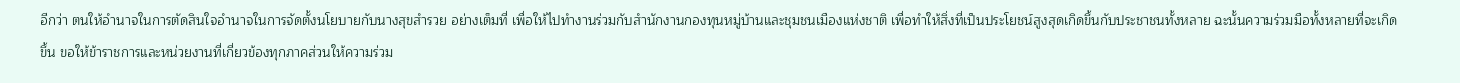อีกว่า ตนให้อำนาจในการตัดสินใจอำนาจในการจัดตั้งนโยบายกับนางสุขสำรวย อย่างเต็มที่ เพื่อให้ไปทำงานร่วมกับสำนักงานกองทุนหมู่บ้านและชุมชนเมืองแห่งชาติ เพื่อทำให้สิ่งที่เป็นประโยชน์สูงสุดเกิดขึ้นกับประชาชนทั้งหลาย ฉะนั้นความร่วมมือทั้งหลายที่จะเกิดขึ้น ขอให้ข้าราชการและหน่วยงานที่เกี่ยวข้องทุกภาคส่วนให้ความร่วม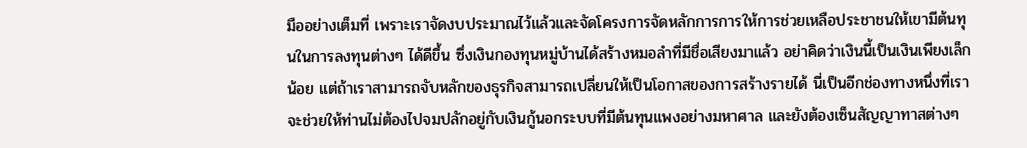มืออย่างเต็มที่ เพราะเราจัดงบประมาณไว้แล้วและจัดโครงการจัดหลักการการให้การช่วยเหลือประชาชนให้เขามีต้นทุนในการลงทุนต่างๆ ได้ดีขึ้น ซึ่งเงินกองทุนหมู่บ้านได้สร้างหมอลำที่มีชื่อเสียงมาแล้ว อย่าคิดว่าเงินนี้เป็นเงินเพียงเล็กน้อย แต่ถ้าเราสามารถจับหลักของธุรกิจสามารถเปลี่ยนให้เป็นโอกาสของการสร้างรายได้ นี่เป็นอีกช่องทางหนึ่งที่เราจะช่วยให้ท่านไม่ต้องไปจมปลักอยู่กับเงินกู้นอกระบบที่มีต้นทุนแพงอย่างมหาศาล และยังต้องเซ็นสัญญาทาสต่างๆ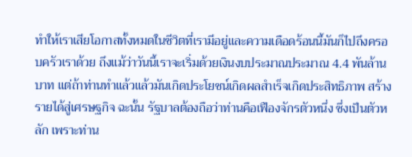ทำให้เราเสียโอกาสทั้งหมดในชีวิตที่เรามีอยู่และความเดือดร้อนนี้มันก็ไปถึงครอบครัวเราด้วย ถึงแม้ว่าวันนี้เราจะเริ่มด้วยเงินงบประมาณประมาณ 4.4 พันล้านบาท แต่ถ้าท่านทำแล้วแล้วมันเกิดประโยชน์เกิดผลสำเร็จเกิดประสิทธิภาพ สร้างรายได้สู่เศรษฐกิจ ฉะนั้น รัฐบาลต้องถือว่าท่านคือเฟืองจักรตัวหนึ่ง ซึ่งเป็นตัวหลัก เพราะท่าน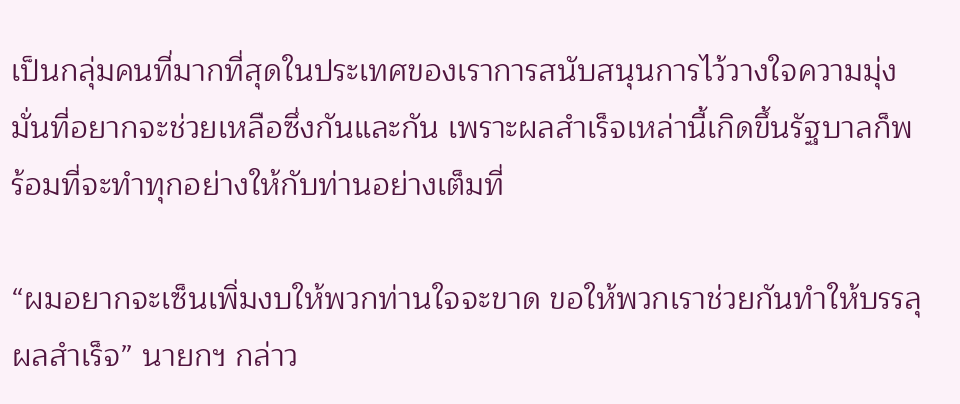เป็นกลุ่มคนที่มากที่สุดในประเทศของเราการสนับสนุนการไว้วางใจความมุ่งมั่นที่อยากจะช่วยเหลือซึ่งกันและกัน เพราะผลสำเร็จเหล่านี้เกิดขึ้นรัฐบาลก็พร้อมที่จะทำทุกอย่างให้กับท่านอย่างเต็มที่

“ผมอยากจะเซ็นเพิ่มงบให้พวกท่านใจจะขาด ขอให้พวกเราช่วยกันทำให้บรรลุผลสำเร็จ” นายกฯ กล่าว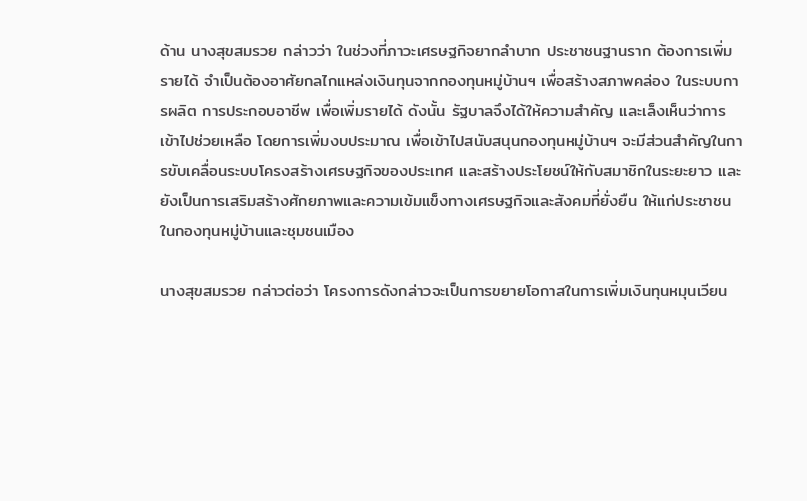ด้าน นางสุขสมรวย กล่าวว่า ในช่วงที่ภาวะเศรษฐกิจยากลำบาก ประชาชนฐานราก ต้องการเพิ่มรายได้ จำเป็นต้องอาศัยกลไกแหล่งเงินทุนจากกองทุนหมู่บ้านฯ เพื่อสร้างสภาพคล่อง ในระบบการผลิต การประกอบอาชีพ เพื่อเพิ่มรายได้ ดังนั้น รัฐบาลจึงได้ให้ความสำคัญ และเล็งเห็นว่าการเข้าไปช่วยเหลือ โดยการเพิ่มงบประมาณ เพื่อเข้าไปสนับสนุนกองทุนหมู่บ้านฯ จะมีส่วนสำคัญในการขับเคลื่อนระบบโครงสร้างเศรษฐกิจของประเทศ และสร้างประโยชน์ให้กับสมาชิกในระยะยาว และยังเป็นการเสริมสร้างศักยภาพและความเข้มแข็งทางเศรษฐกิจและสังคมที่ยั่งยืน ให้แก่ประชาชนในกองทุนหมู่บ้านและชุมชนเมือง

นางสุขสมรวย กล่าวต่อว่า โครงการดังกล่าวจะเป็นการขยายโอกาสในการเพิ่มเงินทุนหมุนเวียน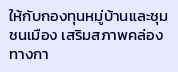ให้กับกองทุนหมู่บ้านและชุมชนเมือง เสริมสภาพคล่องทางกา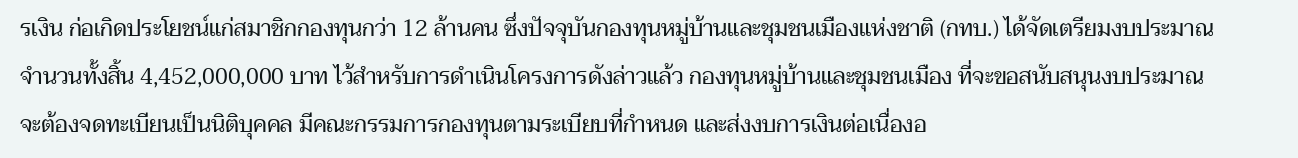รเงิน ก่อเกิดประโยชน์แก่สมาชิกกองทุนกว่า 12 ล้านคน ซึ่งปัจจุบันกองทุนหมู่บ้านและชุมชนเมืองแห่งชาติ (กทบ.) ได้จัดเตรียมงบประมาณจำนวนทั้งสิ้น 4,452,000,000 บาท ไว้สำหรับการดำเนินโครงการดังล่าวแล้ว กองทุนหมู่บ้านและชุมชนเมือง ที่จะขอสนับสนุนงบประมาณ จะต้องจดทะเบียนเป็นนิติบุคคล มีคณะกรรมการกองทุนตามระเบียบที่กำหนด และส่งงบการเงินต่อเนื่องอ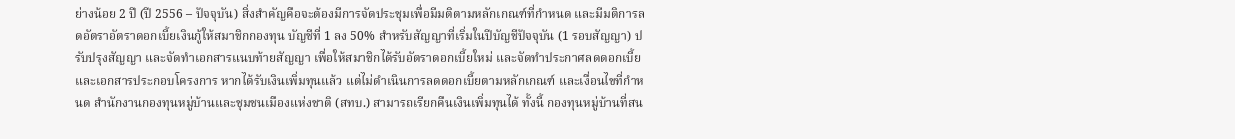ย่างน้อย 2 ปี (ปี 2556 – ปัจจุบัน) สิ่งสำคัญคือจะต้องมีการจัดประชุมเพื่อมีมติตามหลักเกณฑ์ที่กำหนด และมีมติการลดอัตราอัตราดอกเบี้ยเงินกู้ให้สมาชิกกองทุน บัญชีที่ 1 ลง 50% สำหรับสัญญาที่เริ่มในปีบัญชีปัจจุบัน (1 รอบสัญญา) ปรับปรุงสัญญา และจัดทำเอกสารแนบท้ายสัญญา เพื่อให้สมาชิกได้รับอัตราดอกเบี้ยใหม่ และจัดทำประกาศลดดอกเบี้ยและเอกสารประกอบโครงการ หากได้รับเงินเพิ่มทุนแล้ว แต่ไม่ดำเนินการลดดอกเบี้ยตามหลักเกณฑ์ และเงื่อนไขที่กำหนด สำนักงานกองทุนหมู่บ้านและชุมชนเมืองแห่งชาติ (สทบ.) สามารถเรียกคืนเงินเพิ่มทุนได้ ทั้งนี้ กองทุนหมู่บ้านที่สน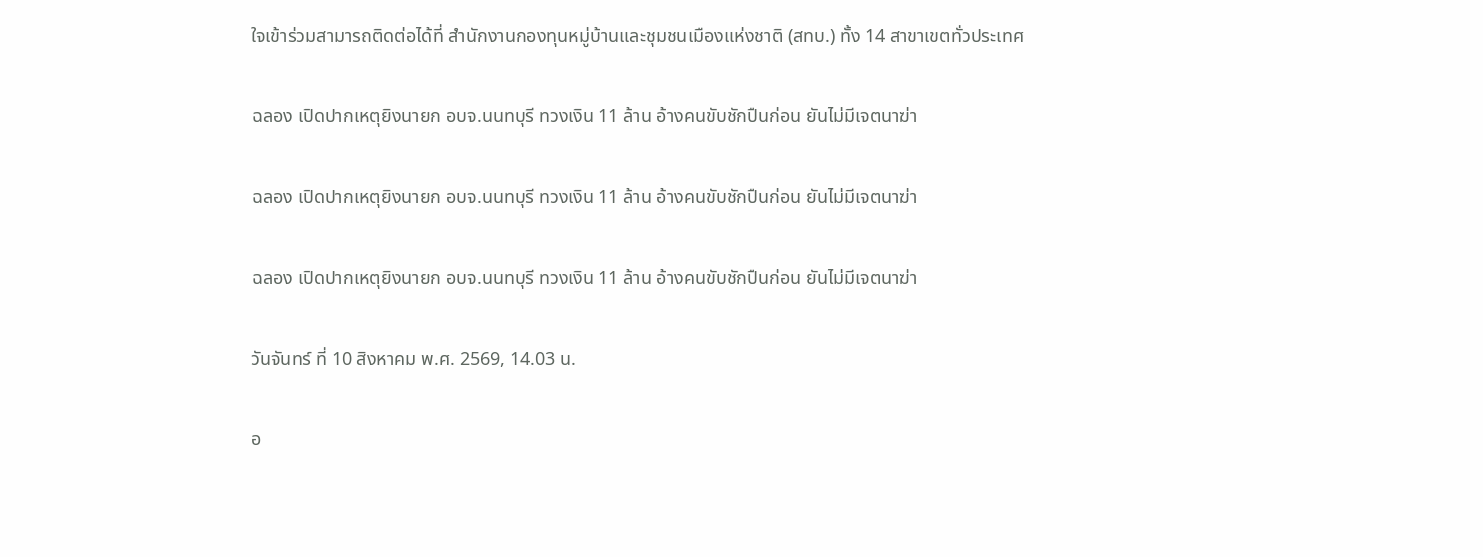ใจเข้าร่วมสามารถติดต่อได้ที่ สำนักงานกองทุนหมู่บ้านและชุมชนเมืองแห่งชาติ (สทบ.) ทั้ง 14 สาขาเขตทั่วประเทศ

ฉลอง เปิดปากเหตุยิงนายก อบจ.นนทบุรี ทวงเงิน 11 ล้าน อ้างคนขับชักปืนก่อน ยันไม่มีเจตนาฆ่า

ฉลอง เปิดปากเหตุยิงนายก อบจ.นนทบุรี ทวงเงิน 11 ล้าน อ้างคนขับชักปืนก่อน ยันไม่มีเจตนาฆ่า

ฉลอง เปิดปากเหตุยิงนายก อบจ.นนทบุรี ทวงเงิน 11 ล้าน อ้างคนขับชักปืนก่อน ยันไม่มีเจตนาฆ่า

วันจันทร์ ที่ 10 สิงหาคม พ.ศ. 2569, 14.03 น.

อ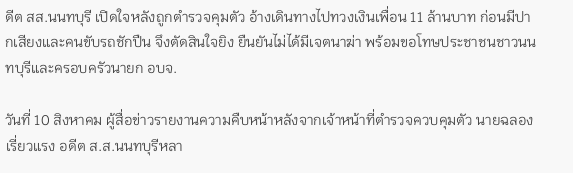ดีต สส.นนทบุรี เปิดใจหลังถูกตำรวจคุมตัว อ้างเดินทางไปทวงเงินเพื่อน 11 ล้านบาท ก่อนมีปากเสียงและคนขับรถชักปืน จึงตัดสินใจยิง ยืนยันไม่ได้มีเจตนาฆ่า พร้อมขอโทษประชาชนชาวนนทบุรีและครอบครัวนายก อบจ.

วันที่ 10 สิงหาคม ผู้สื่อข่าวรายงานความคืบหน้าหลังจากเจ้าหน้าที่ตำรวจควบคุมตัว นายฉลอง เรี่ยวแรง อดีต ส.ส.นนทบุรีหลา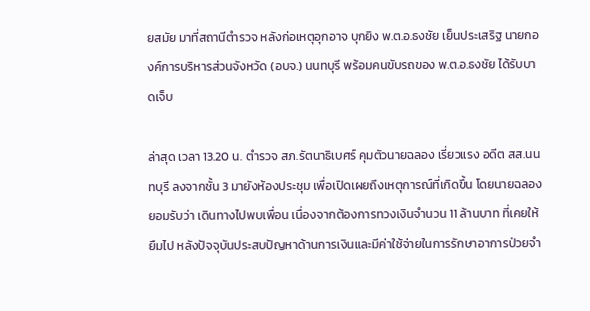ยสมัย มาที่สถานีตำรวจ หลังก่อเหตุอุกอาจ บุกยิง พ.ต.อ.ธงชัย เย็นประเสริฐ นายกองค์การบริหารส่วนจังหวัด (อบจ.) นนทบุรี พร้อมคนขับรถของ พ.ต.อ.ธงชัย ได้รับบาดเจ็บ

ล่าสุด เวลา 13.20 น. ตำรวจ สภ.รัตนาธิเบศร์ คุมตัวนายฉลอง เรี่ยวแรง อดีต สส.นนทบุรี ลงจากชั้น 3 มายังห้องประชุม เพื่อเปิดเผยถึงเหตุการณ์ที่เกิดขึ้น โดยนายฉลองยอมรับว่า เดินทางไปพบเพื่อน เนื่องจากต้องการทวงเงินจำนวน 11 ล้านบาท ที่เคยให้ยืมไป หลังปัจจุบันประสบปัญหาด้านการเงินและมีค่าใช้จ่ายในการรักษาอาการป่วยจำ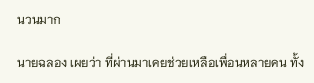นวนมาก

นายฉลอง เผยว่า ที่ผ่านมาเคยช่วยเหลือเพื่อนหลายคน ทั้ง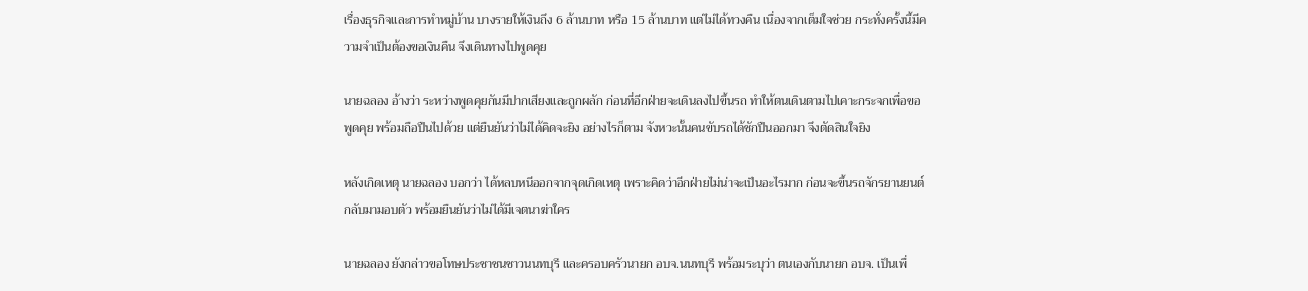เรื่องธุรกิจและการทำหมู่บ้าน บางรายให้เงินถึง 6 ล้านบาท หรือ 15 ล้านบาท แต่ไม่ได้ทวงคืน เนื่องจากเต็มใจช่วย กระทั่งครั้งนี้มีความจำเป็นต้องขอเงินคืน จึงเดินทางไปพูดคุย

นายฉลอง อ้างว่า ระหว่างพูดคุยกันมีปากเสียงและถูกผลัก ก่อนที่อีกฝ่ายจะเดินลงไปขึ้นรถ ทำให้ตนเดินตามไปเคาะกระจกเพื่อขอพูดคุย พร้อมถือปืนไปด้วย แต่ยืนยันว่าไม่ได้คิดจะยิง อย่างไรก็ตาม จังหวะนั้นคนขับรถได้ชักปืนออกมา จึงตัดสินใจยิง

หลังเกิดเหตุ นายฉลอง บอกว่า ได้หลบหนีออกจากจุดเกิดเหตุ เพราะคิดว่าอีกฝ่ายไม่น่าจะเป็นอะไรมาก ก่อนจะขึ้นรถจักรยานยนต์กลับมามอบตัว พร้อมยืนยันว่าไม่ได้มีเจตนาฆ่าใคร

นายฉลอง ยังกล่าวขอโทษประชาชนชาวนนทบุรี และครอบครัวนายก อบจ.นนทบุรี พร้อมระบุว่า ตนเองกับนายก อบจ. เป็นเพื่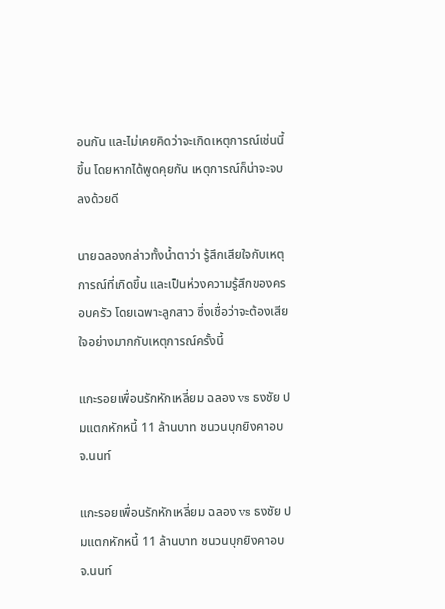อนกัน และไม่เคยคิดว่าจะเกิดเหตุการณ์เช่นนี้ขึ้น โดยหากได้พูดคุยกัน เหตุการณ์ก็น่าจะจบลงด้วยดี

นายฉลองกล่าวทั้งน้ำตาว่า รู้สึกเสียใจกับเหตุการณ์ที่เกิดขึ้น และเป็นห่วงความรู้สึกของครอบครัว โดยเฉพาะลูกสาว ซึ่งเชื่อว่าจะต้องเสียใจอย่างมากกับเหตุการณ์ครั้งนี้

แกะรอยเพื่อนรักหักเหลี่ยม ฉลอง vs ธงชัย ปมแตกหักหนี้ 11 ล้านบาท ชนวนบุกยิงคาอบจ.นนท์

แกะรอยเพื่อนรักหักเหลี่ยม ฉลอง vs ธงชัย ปมแตกหักหนี้ 11 ล้านบาท ชนวนบุกยิงคาอบจ.นนท์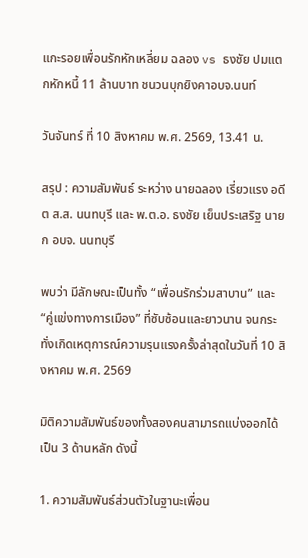แกะรอยเพื่อนรักหักเหลี่ยม ฉลอง vs ธงชัย ปมแตกหักหนี้ 11 ล้านบาท ชนวนบุกยิงคาอบจ.นนท์

วันจันทร์ ที่ 10 สิงหาคม พ.ศ. 2569, 13.41 น.

สรุป : ความสัมพันธ์ ระหว่าง นายฉลอง เรี่ยวแรง อดีต ส.ส. นนทบุรี และ พ.ต.อ. ธงชัย เย็นประเสริฐ นายก อบจ. นนทบุรี

พบว่า มีลักษณะเป็นทั้ง “เพื่อนรักร่วมสาบาน” และ “คู่แข่งทางการเมือง” ที่ซับซ้อนและยาวนาน จนกระทั่งเกิดเหตุการณ์ความรุนแรงครั้งล่าสุดในวันที่ 10 สิงหาคม พ.ศ. 2569

มิติความสัมพันธ์ของทั้งสองคนสามารถแบ่งออกได้เป็น 3 ด้านหลัก ดังนี้

1. ความสัมพันธ์ส่วนตัวในฐานะเพื่อน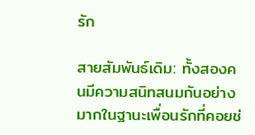รัก

สายสัมพันธ์เดิม: ทั้งสองคนมีความสนิทสนมกันอย่างมากในฐานะเพื่อนรักที่คอยช่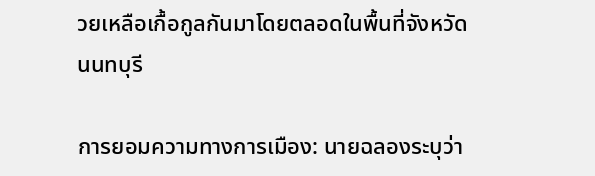วยเหลือเกื้อกูลกันมาโดยตลอดในพื้นที่จังหวัดนนทบุรี

การยอมความทางการเมือง: นายฉลองระบุว่า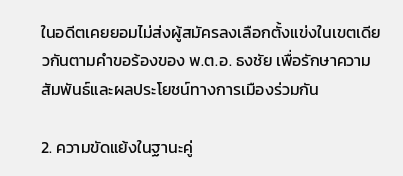ในอดีตเคยยอมไม่ส่งผู้สมัครลงเลือกตั้งแข่งในเขตเดียวกันตามคำขอร้องของ พ.ต.อ. ธงชัย เพื่อรักษาความสัมพันธ์และผลประโยชน์ทางการเมืองร่วมกัน

2. ความขัดแย้งในฐานะคู่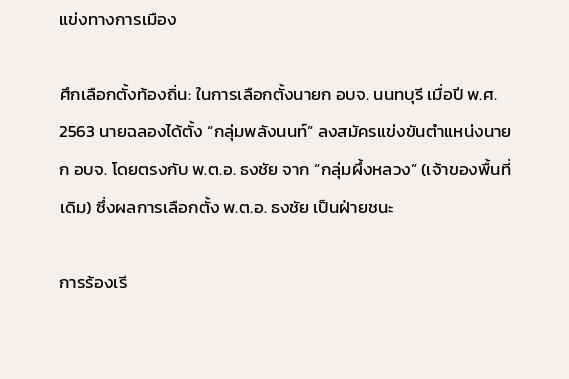แข่งทางการเมือง

ศึกเลือกตั้งท้องถิ่น: ในการเลือกตั้งนายก อบจ. นนทบุรี เมื่อปี พ.ศ. 2563 นายฉลองได้ตั้ง “กลุ่มพลังนนท์” ลงสมัครแข่งขันตำแหน่งนายก อบจ. โดยตรงกับ พ.ต.อ. ธงชัย จาก “กลุ่มผึ้งหลวง” (เจ้าของพื้นที่เดิม) ซึ่งผลการเลือกตั้ง พ.ต.อ. ธงชัย เป็นฝ่ายชนะ

การร้องเรี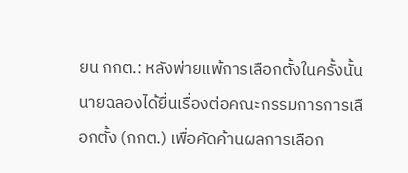ยน กกต.: หลังพ่ายแพ้การเลือกตั้งในครั้งนั้น นายฉลองได้ยื่นเรื่องต่อคณะกรรมการการเลือกตั้ง (กกต.) เพื่อคัดค้านผลการเลือก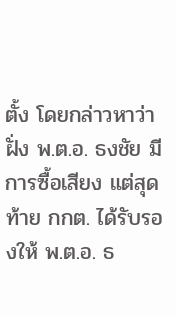ตั้ง โดยกล่าวหาว่าฝั่ง พ.ต.อ. ธงชัย มีการซื้อเสียง แต่สุดท้าย กกต. ได้รับรองให้ พ.ต.อ. ธ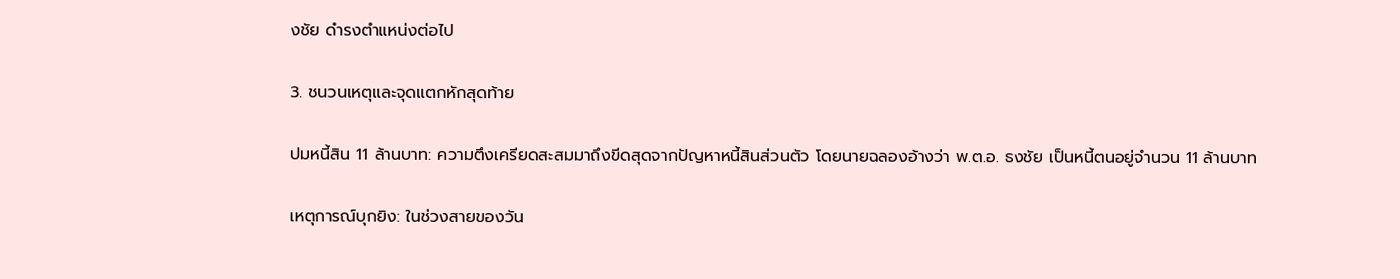งชัย ดำรงตำแหน่งต่อไป

3. ชนวนเหตุและจุดแตกหักสุดท้าย

ปมหนี้สิน 11 ล้านบาท: ความตึงเครียดสะสมมาถึงขีดสุดจากปัญหาหนี้สินส่วนตัว โดยนายฉลองอ้างว่า พ.ต.อ. ธงชัย เป็นหนี้ตนอยู่จำนวน 11 ล้านบาท

เหตุการณ์บุกยิง: ในช่วงสายของวัน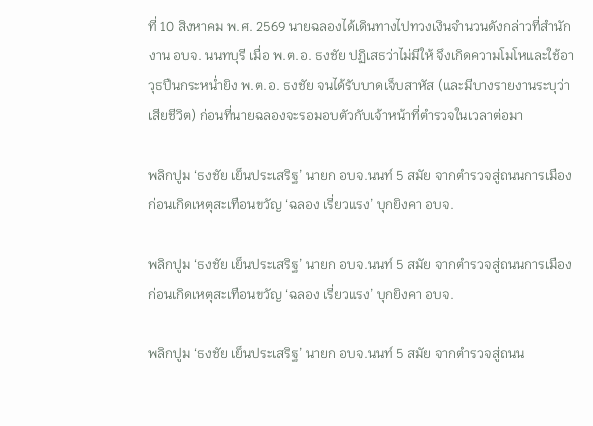ที่ 10 สิงหาคม พ.ศ. 2569 นายฉลองได้เดินทางไปทวงเงินจำนวนดังกล่าวที่สำนักงาน อบจ. นนทบุรี เมื่อ พ.ต.อ. ธงชัย ปฏิเสธว่าไม่มีให้ จึงเกิดความโมโหและใช้อาวุธปืนกระหน่ำยิง พ.ต.อ. ธงชัย จนได้รับบาดเจ็บสาหัส (และมีบางรายงานระบุว่าเสียชีวิต) ก่อนที่นายฉลองจะรอมอบตัวกับเจ้าหน้าที่ตำรวจในเวลาต่อมา

พลิกปูม ‘ธงชัย เย็นประเสริฐ’ นายก อบจ.นนท์ 5 สมัย จากตำรวจสู่ถนนการเมือง ก่อนเกิดเหตุสะเทือนขวัญ ‘ฉลอง เรี่ยวแรง’ บุกยิงคา อบจ.

พลิกปูม ‘ธงชัย เย็นประเสริฐ’ นายก อบจ.นนท์ 5 สมัย จากตำรวจสู่ถนนการเมือง ก่อนเกิดเหตุสะเทือนขวัญ ‘ฉลอง เรี่ยวแรง’ บุกยิงคา อบจ.

พลิกปูม ‘ธงชัย เย็นประเสริฐ’ นายก อบจ.นนท์ 5 สมัย จากตำรวจสู่ถนน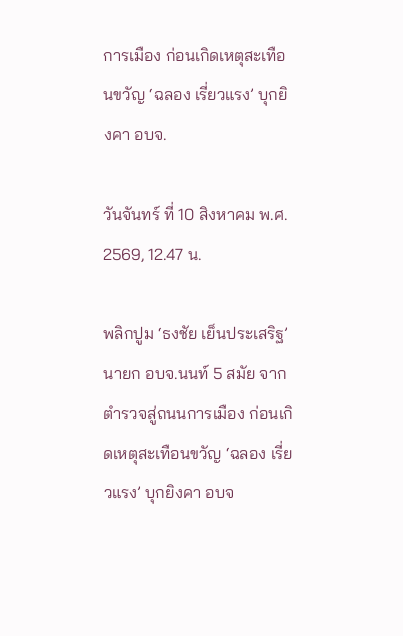การเมือง ก่อนเกิดเหตุสะเทือนขวัญ ‘ฉลอง เรี่ยวแรง’ บุกยิงคา อบจ.

วันจันทร์ ที่ 10 สิงหาคม พ.ศ. 2569, 12.47 น.

พลิกปูม ‘ธงชัย เย็นประเสริฐ’ นายก อบจ.นนท์ 5 สมัย จากตำรวจสู่ถนนการเมือง ก่อนเกิดเหตุสะเทือนขวัญ ‘ฉลอง เรี่ยวแรง’ บุกยิงคา อบจ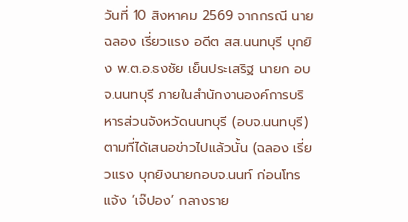วันที่ 10 สิงหาคม 2569 จากกรณี นายฉลอง เรี่ยวแรง อดีต สส.นนทบุรี บุกยิง พ.ต.อ.ธงชัย เย็นประเสริฐ นายก อบจ.นนทบุรี ภายในสำนักงานองค์การบริหารส่วนจังหวัดนนทบุรี (อบจ.นนทบุรี) ตามที่ได้เสนอข่าวไปแล้วนั้น (ฉลอง เรี่ยวแรง บุกยิงนายกอบจ.นนท์ ก่อนโทรแจ้ง ‘เจ๊ปอง’ กลางราย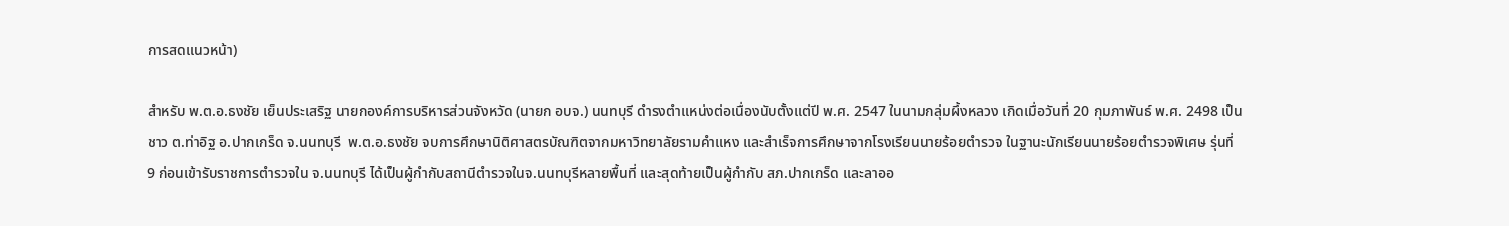การสดแนวหน้า)

สำหรับ พ.ต.อ.ธงชัย เย็นประเสริฐ นายกองค์การบริหารส่วนจังหวัด (นายก อบจ.) นนทบุรี ดำรงตำแหน่งต่อเนื่องนับตั้งแต่ปี พ.ศ. 2547 ในนามกลุ่มผึ้งหลวง เกิดเมื่อวันที่ 20 กุมภาพันธ์ พ.ศ. 2498 เป็นชาว ต.ท่าอิฐ อ.ปากเกร็ด จ.นนทบุรี  พ.ต.อ.ธงชัย จบการศึกษานิติศาสตรบัณฑิตจากมหาวิทยาลัยรามคำแหง และสำเร็จการศึกษาจากโรงเรียนนายร้อยตำรวจ ในฐานะนักเรียนนายร้อยตำรวจพิเศษ รุ่นที่ 9 ก่อนเข้ารับราชการตำรวจใน จ.นนทบุรี ได้เป็นผู้กำกับสถานีตำรวจในจ.นนทบุรีหลายพื้นที่ และสุดท้ายเป็นผู้กำกับ สภ.ปากเกร็ด และลาออ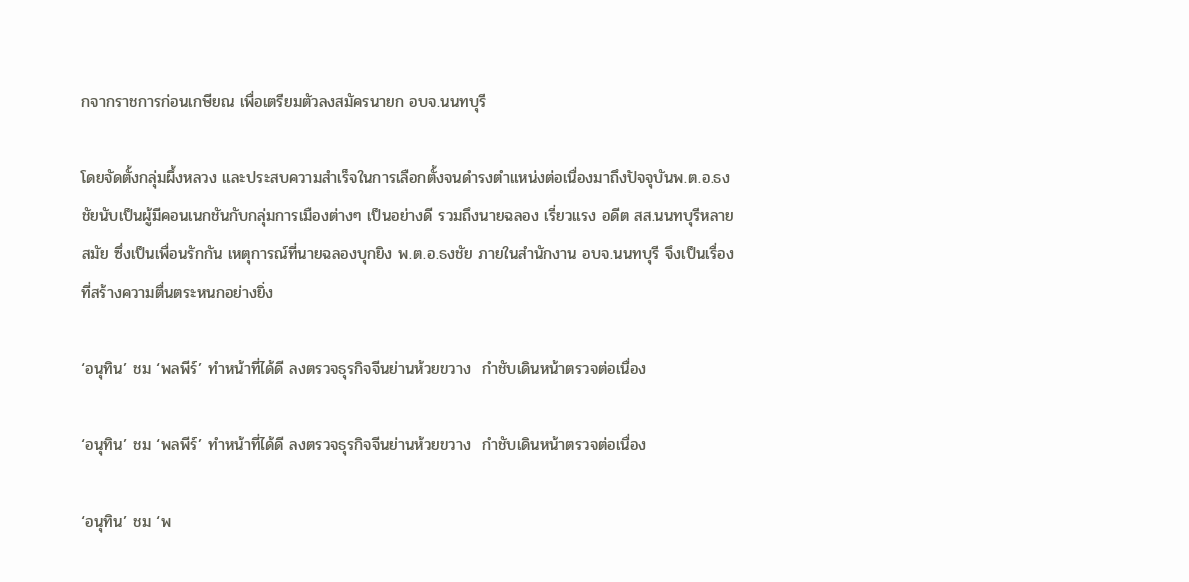กจากราชการก่อนเกษียณ เพื่อเตรียมตัวลงสมัครนายก อบจ.นนทบุรี

โดยจัดตั้งกลุ่มผึ้งหลวง และประสบความสำเร็จในการเลือกตั้งจนดำรงตำแหน่งต่อเนื่องมาถึงปัจจุบันพ.ต.อ.ธงชัยนับเป็นผู้มีคอนเนกชันกับกลุ่มการเมืองต่างๆ เป็นอย่างดี รวมถึงนายฉลอง เรี่ยวแรง อดีต สส.นนทบุรีหลายสมัย ซึ่งเป็นเพื่อนรักกัน เหตุการณ์ที่นายฉลองบุกยิง พ.ต.อ.ธงชัย ภายในสำนักงาน อบจ.นนทบุรี จึงเป็นเรื่องที่สร้างความตื่นตระหนกอย่างยิ่ง

‘อนุทิน’ ชม ‘พลพีร์’ ทำหน้าที่ได้ดี ลงตรวจธุรกิจจีนย่านห้วยขวาง  กำชับเดินหน้าตรวจต่อเนื่อง

‘อนุทิน’ ชม ‘พลพีร์’ ทำหน้าที่ได้ดี ลงตรวจธุรกิจจีนย่านห้วยขวาง  กำชับเดินหน้าตรวจต่อเนื่อง

‘อนุทิน’ ชม ‘พ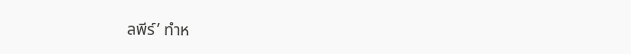ลพีร์’ ทำห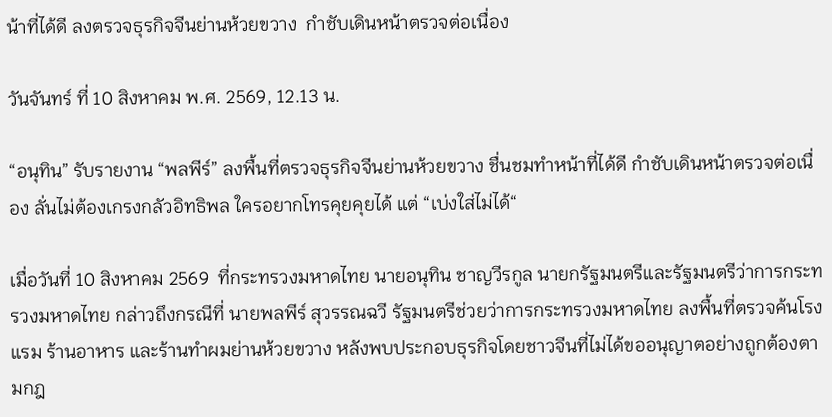น้าที่ได้ดี ลงตรวจธุรกิจจีนย่านห้วยขวาง  กำชับเดินหน้าตรวจต่อเนื่อง

วันจันทร์ ที่ 10 สิงหาคม พ.ศ. 2569, 12.13 น.

“อนุทิน” รับรายงาน “พลพีร์” ลงพื้นที่ตรวจธุรกิจจีนย่านห้วยขวาง ชื่นชมทำหน้าที่ได้ดี กำชับเดินหน้าตรวจต่อเนื่อง ลั่นไม่ต้องเกรงกลัวอิทธิพล ใครอยากโทรคุยคุยได้ แต่ “เบ่งใส่ไม่ได้“

เมื่อวันที่ 10 สิงหาคม 2569  ที่กระทรวงมหาดไทย นายอนุทิน ชาญวีรกูล นายกรัฐมนตรีและรัฐมนตรีว่าการกระทรวงมหาดไทย กล่าวถึงกรณีที่ นายพลพีร์ สุวรรณฉวี รัฐมนตรีช่วยว่าการกระทรวงมหาดไทย ลงพื้นที่ตรวจค้นโรงแรม ร้านอาหาร และร้านทำผมย่านห้วยขวาง หลังพบประกอบธุรกิจโดยชาวจีนที่ไม่ได้ขออนุญาตอย่างถูกต้องตามกฎ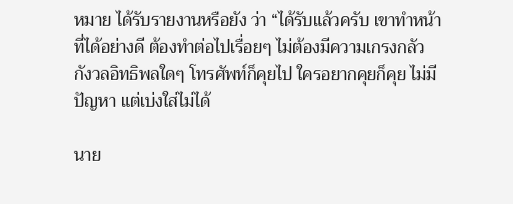หมาย ได้รับรายงานหรือยัง ว่า “ได้รับแล้วครับ เขาทำหน้าที่ได้อย่างดี ต้องทำต่อไปเรื่อยๆ ไม่ต้องมีความเกรงกลัว กังวลอิทธิพลใดๆ โทรศัพท์ก็คุยไป ใครอยากคุยก็คุย ไม่มีปัญหา แต่เบ่งใส่ไม่ได้

นาย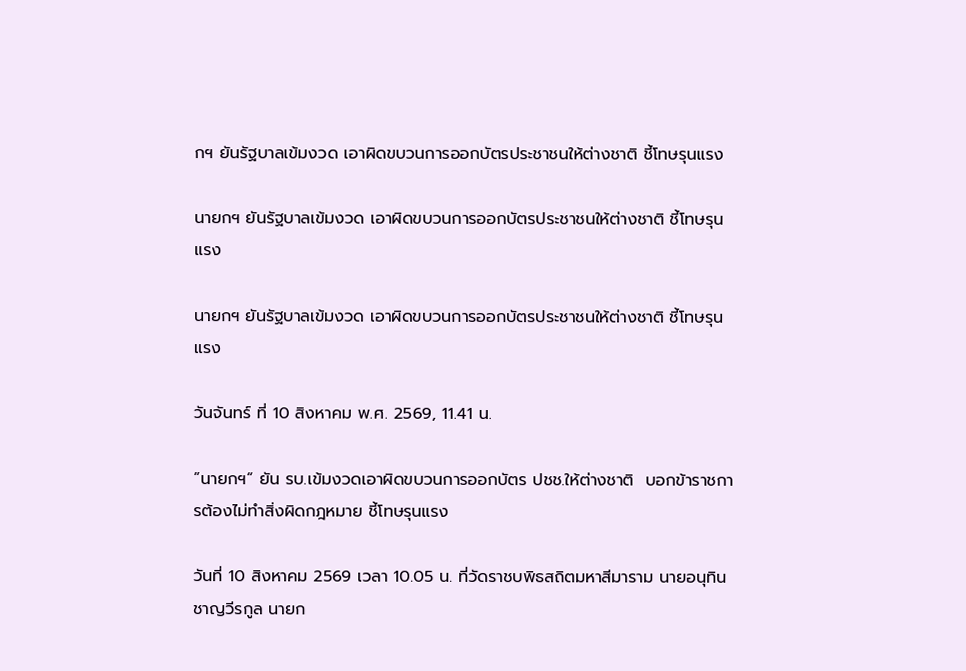กฯ ยันรัฐบาลเข้มงวด เอาผิดขบวนการออกบัตรประชาชนให้ต่างชาติ ชี้โทษรุนแรง

นายกฯ ยันรัฐบาลเข้มงวด เอาผิดขบวนการออกบัตรประชาชนให้ต่างชาติ ชี้โทษรุนแรง

นายกฯ ยันรัฐบาลเข้มงวด เอาผิดขบวนการออกบัตรประชาชนให้ต่างชาติ ชี้โทษรุนแรง

วันจันทร์ ที่ 10 สิงหาคม พ.ศ. 2569, 11.41 น.

”นายกฯ“ ยัน รบ.เข้มงวดเอาผิดขบวนการออกบัตร ปชช.ให้ต่างชาติ  บอกข้าราชการต้องไม่ทำสิ่งผิดกฎหมาย ชี้โทษรุนแรง

วันที่ 10 สิงหาคม 2569 เวลา 10.05 น. ที่วัดราชบพิธสถิตมหาสีมาราม นายอนุทิน ชาญวีรกูล นายก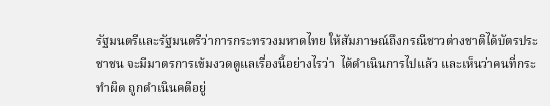รัฐมนตรีและรัฐมนตรีว่าการกระทรวงมหาดไทย ให้สัมภาษณ์ถึงกรณีชาวต่างชาติได้บัตรประชาชน จะมีมาตรการเข้มงวดดูแลเรื่องนี้อย่างไรว่า  ได้ดำเนินการไปแล้ว และเห็นว่าคนที่กระทำผิด ถูกดำเนินคดีอยู่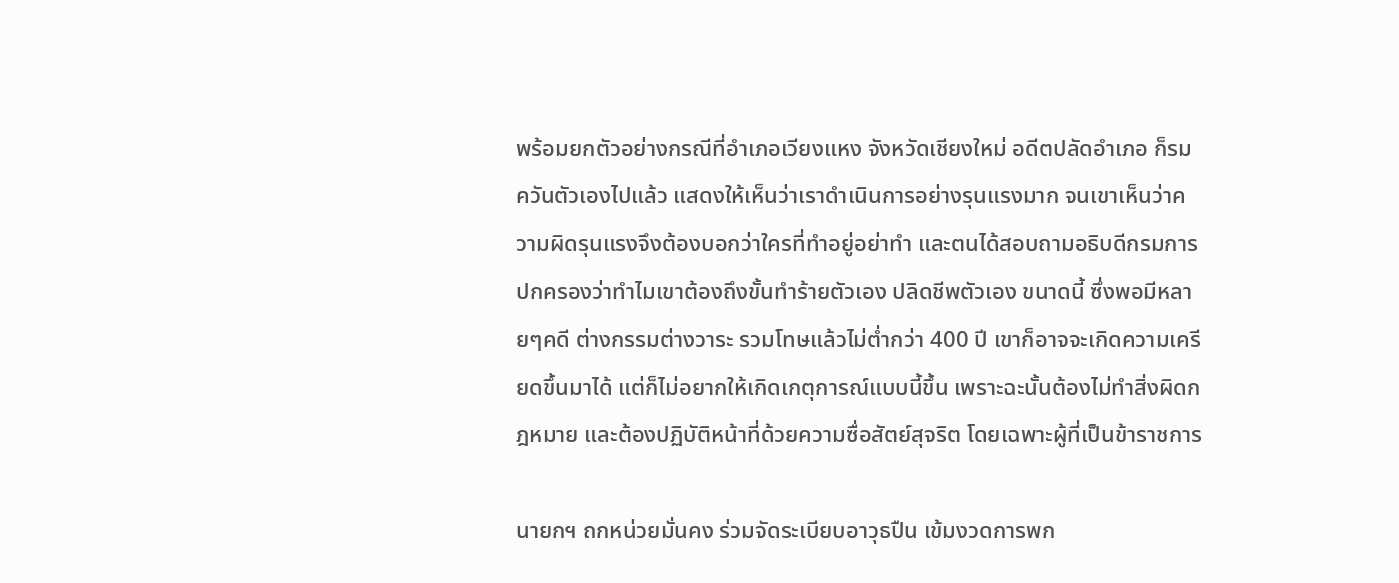พร้อมยกตัวอย่างกรณีที่อำเภอเวียงแหง จังหวัดเชียงใหม่ อดีตปลัดอำเภอ ก็รมควันตัวเองไปแล้ว แสดงให้เห็นว่าเราดำเนินการอย่างรุนแรงมาก จนเขาเห็นว่าความผิดรุนแรงจึงต้องบอกว่าใครที่ทำอยู่อย่าทำ และตนได้สอบถามอธิบดีกรมการปกครองว่าทำไมเขาต้องถึงขั้นทำร้ายตัวเอง ปลิดชีพตัวเอง ขนาดนี้ ซึ่งพอมีหลายๆคดี ต่างกรรมต่างวาระ รวมโทษแล้วไม่ต่ำกว่า 400 ปี เขาก็อาจจะเกิดความเครียดขึ้นมาได้ แต่ก็ไม่อยากให้เกิดเกตุการณ์แบบนี้ขึ้น เพราะฉะนั้นต้องไม่ทำสิ่งผิดกฎหมาย และต้องปฏิบัติหน้าที่ด้วยความซื่อสัตย์สุจริต โดยเฉพาะผู้ที่เป็นข้าราชการ

นายกฯ ถกหน่วยมั่นคง ร่วมจัดระเบียบอาวุธปืน เข้มงวดการพก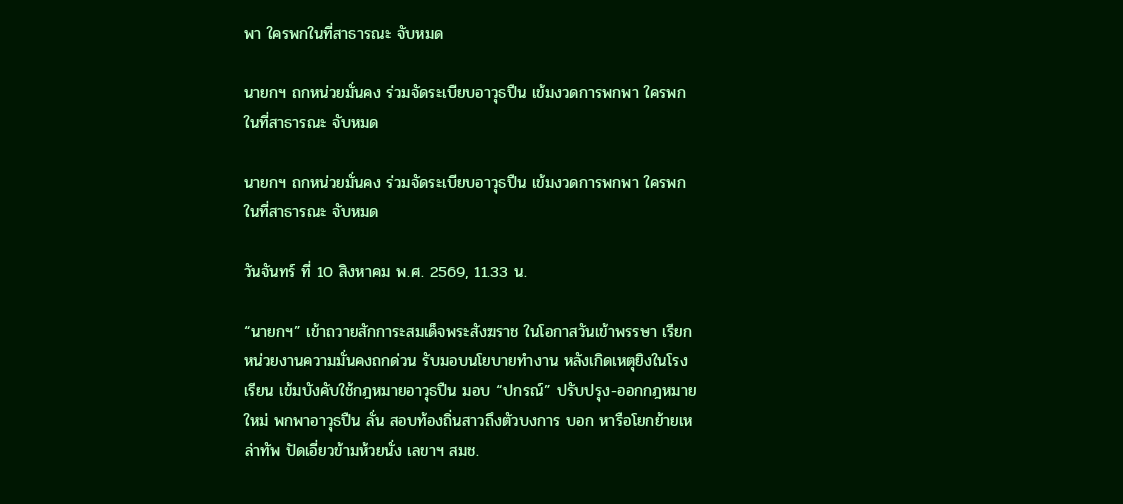พา ใครพกในที่สาธารณะ จับหมด

นายกฯ ถกหน่วยมั่นคง ร่วมจัดระเบียบอาวุธปืน เข้มงวดการพกพา ใครพกในที่สาธารณะ จับหมด

นายกฯ ถกหน่วยมั่นคง ร่วมจัดระเบียบอาวุธปืน เข้มงวดการพกพา ใครพกในที่สาธารณะ จับหมด

วันจันทร์ ที่ 10 สิงหาคม พ.ศ. 2569, 11.33 น.

“นายกฯ” เข้าถวายสักการะสมเด็จพระสังฆราช ในโอกาสวันเข้าพรรษา เรียกหน่วยงานความมั่นคงถกด่วน รับมอบนโยบายทำงาน หลังเกิดเหตุยิงในโรงเรียน เข้มบังคับใช้กฎหมายอาวุธปืน มอบ “ปกรณ์” ปรับปรุง-ออกกฎหมายใหม่ พกพาอาวุธปืน ลั่น สอบท้องถิ่นสาวถึงตัวบงการ บอก หารือโยกย้ายเหล่าทัพ ปัดเอี่ยวข้ามห้วยนั่ง เลขาฯ สมช.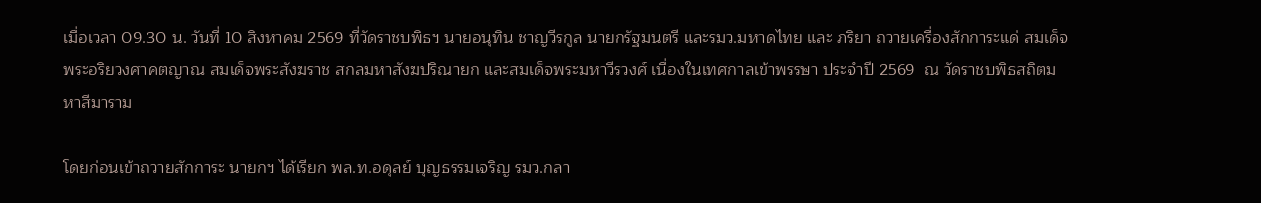เมื่อเวลา 09.30 น. วันที่ 10 สิงหาคม 2569 ที่วัดราชบพิธฯ นายอนุทิน ชาญวีรกูล นายกรัฐมนตรี และรมว.มหาดไทย และ ภริยา ถวายเครื่องสักการะแด่ สมเด็จพระอริยวงศาคตญาณ สมเด็จพระสังฆราช สกลมหาสังฆปริณายก และสมเด็จพระมหาวีรวงศ์ เนื่องในเทศกาลเข้าพรรษา ประจำปี 2569  ณ วัดราชบพิธสถิตมหาสีมาราม

โดยก่อนเข้าถวายสักการะ นายกฯ ได้เรียก พล.ท.อดุลย์ บุญธรรมเจริญ รมว.กลา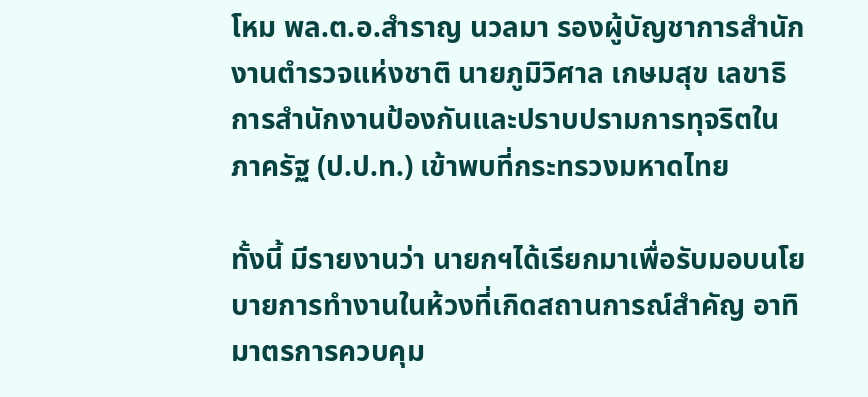โหม พล.ต.อ.สำราญ นวลมา รองผู้บัญชาการสำนักงานตำรวจแห่งชาติ นายภูมิวิศาล เกษมสุข เลขาธิการสำนักงานป้องกันและปราบปรามการทุจริตในภาครัฐ (ป.ป.ท.) เข้าพบที่กระทรวงมหาดไทย

ทั้งนี้ มีรายงานว่า นายกฯได้เรียกมาเพื่อรับมอบนโยบายการทำงานในห้วงที่เกิดสถานการณ์สำคัญ อาทิ มาตรการควบคุม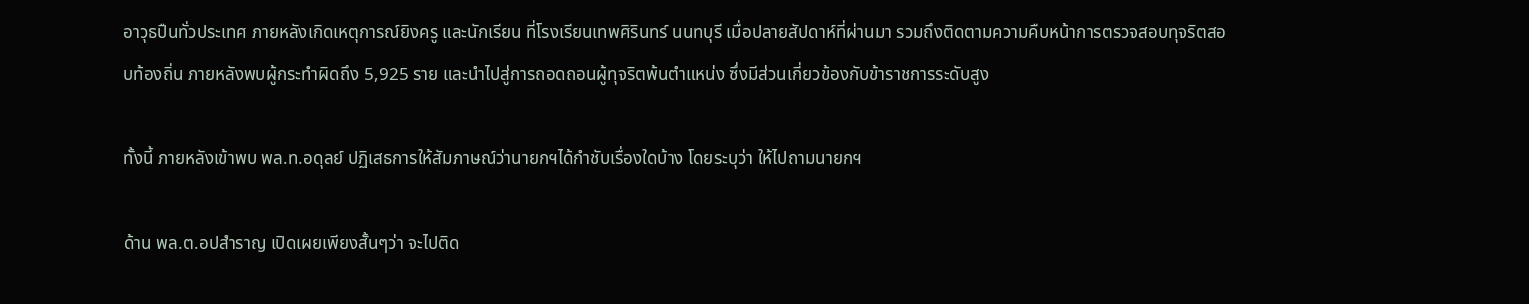อาวุธปืนทั่วประเทศ ภายหลังเกิดเหตุการณ์ยิงครู และนักเรียน ที่โรงเรียนเทพศิรินทร์ นนทบุรี เมื่อปลายสัปดาห์ที่ผ่านมา รวมถึงติดตามความคืบหน้าการตรวจสอบทุจริตสอบท้องถิ่น ภายหลังพบผู้กระทำผิดถึง 5,925 ราย และนำไปสู่การถอดถอนผู้ทุจริตพ้นตำแหน่ง ซึ่งมีส่วนเกี่ยวข้องกับข้าราชการระดับสูง

ทั้งนี้ ภายหลังเข้าพบ พล.ท.อดุลย์ ปฏิเสธการให้สัมภาษณ์ว่านายกฯได้กำชับเรื่องใดบ้าง โดยระบุว่า ให้ไปถามนายกฯ

ด้าน พล.ต.อปสำราญ เปิดเผยเพียงสั้นๆว่า จะไปติด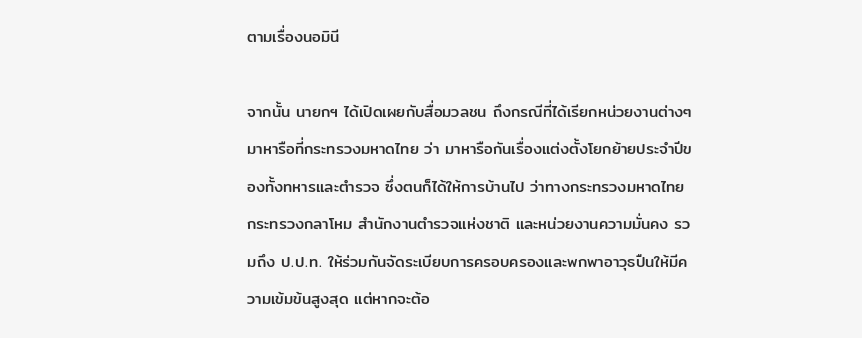ตามเรื่องนอมินี

จากนั้น นายกฯ ได้เปิดเผยกับสื่อมวลชน ถึงกรณีที่ได้เรียกหน่วยงานต่างๆมาหารือที่กระทรวงมหาดไทย ว่า มาหารือกันเรื่องแต่งตั้งโยกย้ายประจำปีของทั้งทหารและตำรวจ ซึ่งตนก็ได้ให้การบ้านไป ว่าทางกระทรวงมหาดไทย กระทรวงกลาโหม สำนักงานตำรวจแห่งชาติ และหน่วยงานความมั่นคง รวมถึง ป.ป.ท. ให้ร่วมกันจัดระเบียบการครอบครองและพกพาอาวุธปืนให้มีความเข้มข้นสูงสุด แต่หากจะต้อ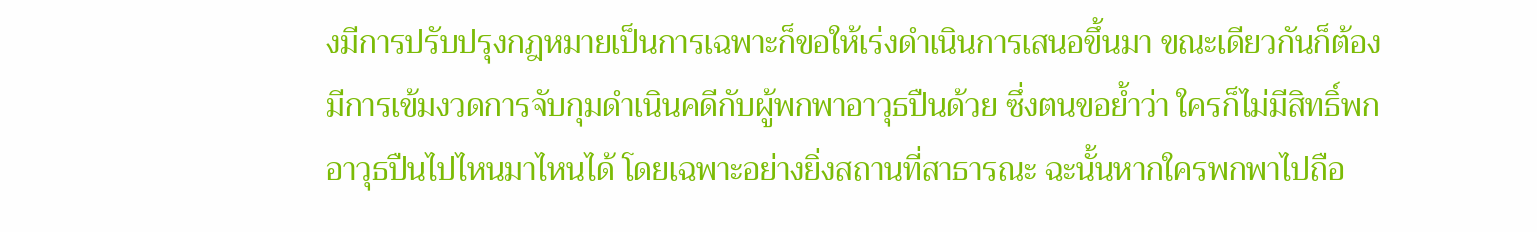งมีการปรับปรุงกฎหมายเป็นการเฉพาะก็ขอให้เร่งดำเนินการเสนอขึ้นมา ขณะเดียวกันก็ต้องมีการเข้มงวดการจับกุมดำเนินคดีกับผู้พกพาอาวุธปืนด้วย ซึ่งตนขอย้ำว่า ใครก็ไม่มีสิทธิ์พกอาวุธปืนไปไหนมาไหนได้ โดยเฉพาะอย่างยิ่งสถานที่สาธารณะ ฉะนั้นหากใครพกพาไปถือ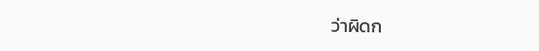ว่าผิดก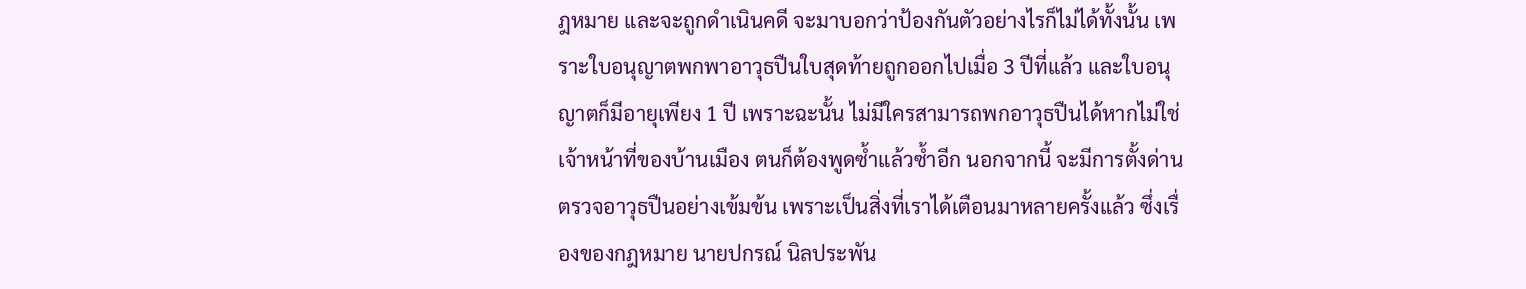ฎหมาย และจะถูกดำเนินคดี จะมาบอกว่าป้องกันตัวอย่างไรก็ไม่ได้ทั้งนั้น เพราะใบอนุญาตพกพาอาวุธปืนใบสุดท้ายถูกออกไปเมื่อ 3 ปีที่แล้ว และใบอนุญาตก็มีอายุเพียง 1 ปี เพราะฉะนั้น ไม่มีใครสามารถพกอาวุธปืนได้หากไม่ใช่เจ้าหน้าที่ของบ้านเมือง ตนก็ต้องพูดซ้ำแล้วซ้ำอีก นอกจากนี้ จะมีการตั้งด่านตรวจอาวุธปืนอย่างเข้มข้น เพราะเป็นสิ่งที่เราได้เตือนมาหลายครั้งแล้ว ซึ่งเรื่องของกฎหมาย นายปกรณ์ นิลประพัน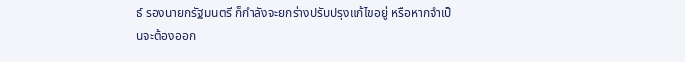ธ์ รองนายกรัฐมนตรี ก็กำลังจะยกร่างปรับปรุงแก้ไขอยู่ หรือหากจำเป็นจะต้องออก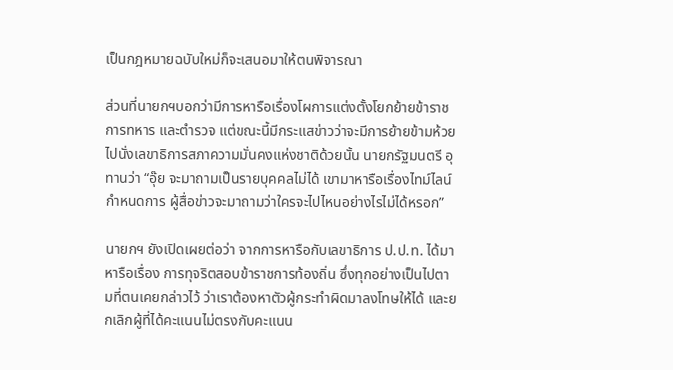เป็นกฎหมายฉบับใหม่ก็จะเสนอมาให้ตนพิจารณา

ส่วนที่นายกฯบอกว่ามีการหารือเรื่องโผการแต่งตั้งโยกย้ายข้าราชการทหาร และตำรวจ แต่ขณะนี้มีกระแสข่าวว่าจะมีการย้ายข้ามห้วยไปนั่งเลขาธิการสภาความมั่นคงแห่งชาติด้วยนั้น นายกรัฐมนตรี อุทานว่า “อุ๊ย จะมาถามเป็นรายบุคคลไม่ได้ เขามาหารือเรื่องไทม์ไลน์กำหนดการ ผู้สื่อข่าวจะมาถามว่าใครจะไปไหนอย่างไรไม่ได้หรอก”

นายกฯ ยังเปิดเผยต่อว่า จากการหารือกับเลขาธิการ ป.ป.ท. ได้มาหารือเรื่อง การทุจริตสอบข้าราชการท้องถิ่น ซึ่งทุกอย่างเป็นไปตามที่ตนเคยกล่าวไว้ ว่าเราต้องหาตัวผู้กระทำผิดมาลงโทษให้ได้ และยกเลิกผู้ที่ได้คะแนนไม่ตรงกับคะแนน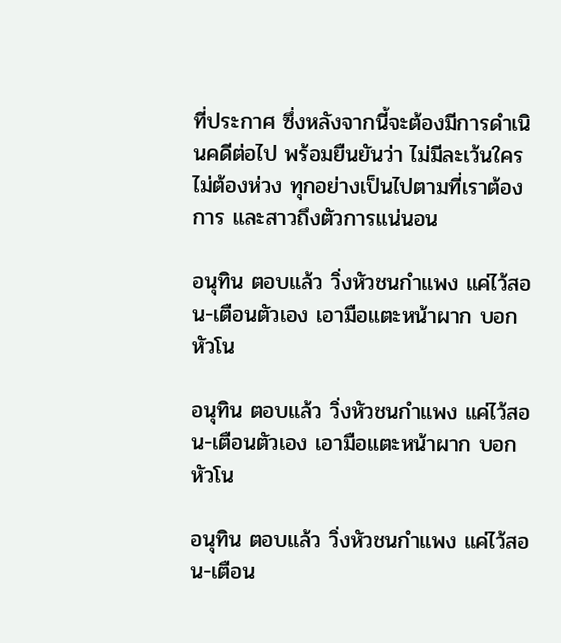ที่ประกาศ ซึ่งหลังจากนี้จะต้องมีการดำเนินคดีต่อไป พร้อมยืนยันว่า ไม่มีละเว้นใคร ไม่ต้องห่วง ทุกอย่างเป็นไปตามที่เราต้องการ และสาวถึงตัวการแน่นอน

อนุทิน ตอบแล้ว วิ่งหัวชนกำแพง แค่ไว้สอน-เตือนตัวเอง เอามือแตะหน้าผาก บอก หัวโน

อนุทิน ตอบแล้ว วิ่งหัวชนกำแพง แค่ไว้สอน-เตือนตัวเอง เอามือแตะหน้าผาก บอก หัวโน

อนุทิน ตอบแล้ว วิ่งหัวชนกำแพง แค่ไว้สอน-เตือน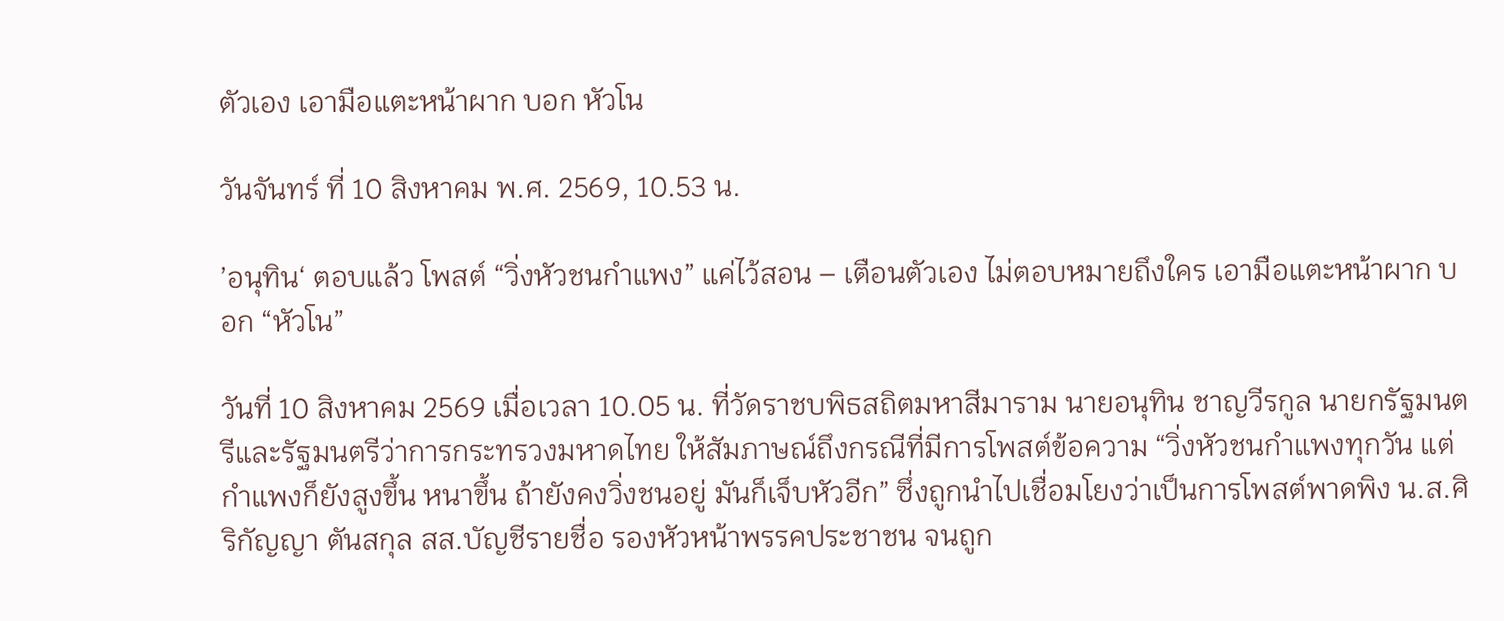ตัวเอง เอามือแตะหน้าผาก บอก หัวโน

วันจันทร์ ที่ 10 สิงหาคม พ.ศ. 2569, 10.53 น.

’อนุทิน‘ ตอบแล้ว โพสต์ “วิ่งหัวชนกำแพง” แค่ไว้สอน – เตือนตัวเอง ไม่ตอบหมายถึงใคร เอามือแตะหน้าผาก บอก “หัวโน”

วันที่ 10 สิงหาคม 2569 เมื่อเวลา 10.05 น. ที่วัดราชบพิธสถิตมหาสีมาราม นายอนุทิน ชาญวีรกูล นายกรัฐมนตรีและรัฐมนตรีว่าการกระทรวงมหาดไทย ให้สัมภาษณ์ถึงกรณีที่มีการโพสต์ข้อความ “วิ่งหัวชนกำแพงทุกวัน แต่กำแพงก็ยังสูงขึ้น หนาขึ้น ถ้ายังคงวิ่งชนอยู่ มันก็เจ็บหัวอีก” ซึ่งถูกนำไปเชื่อมโยงว่าเป็นการโพสต์พาดพิง น.ส.ศิริกัญญา ตันสกุล สส.บัญชีรายชื่อ รองหัวหน้าพรรคประชาชน จนถูก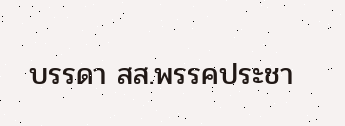บรรดา สส.พรรคประชา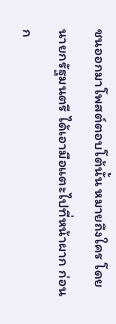ชนออกมาโพสต์ตอบโต้นั้น หมายถึงใคร โดยนายกรัฐมนตรี ได้เอามือแตะไปที่หน้าผาก ก่อนก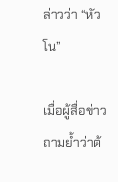ล่าวว่า “หัวโน”

เมื่อผู้สื่อข่าวถามย้ำว่าต้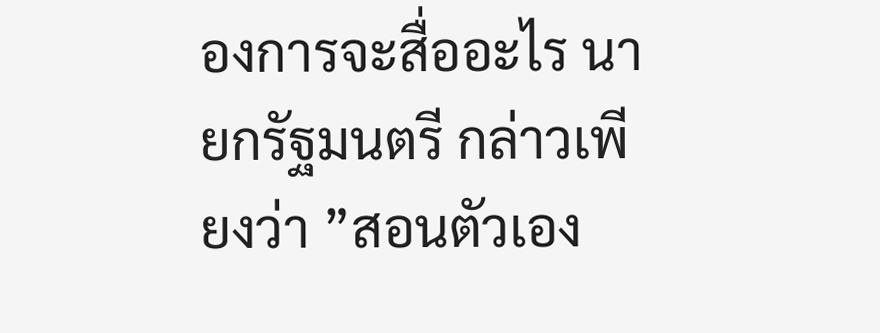องการจะสื่ออะไร นายกรัฐมนตรี กล่าวเพียงว่า ”สอนตัวเอง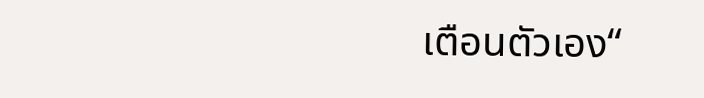เตือนตัวเอง“